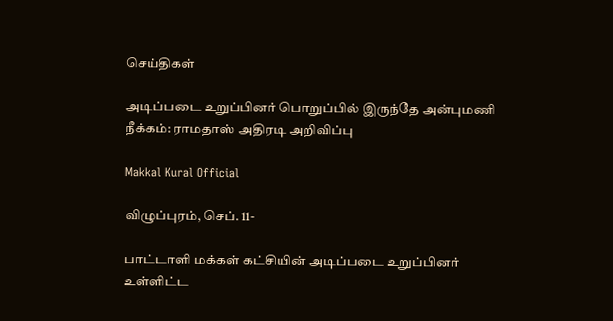செய்திகள்

அடிப்படை உறுப்பினர் பொறுப்பில் இருந்தே அன்புமணி நீக்கம்: ராமதாஸ் அதிரடி அறிவிப்பு

Makkal Kural Official

விழுப்புரம், செப். 11-

பாட்டாளி மக்கள் கட்சியின் அடிப்படை உறுப்பினர் உள்ளிட்ட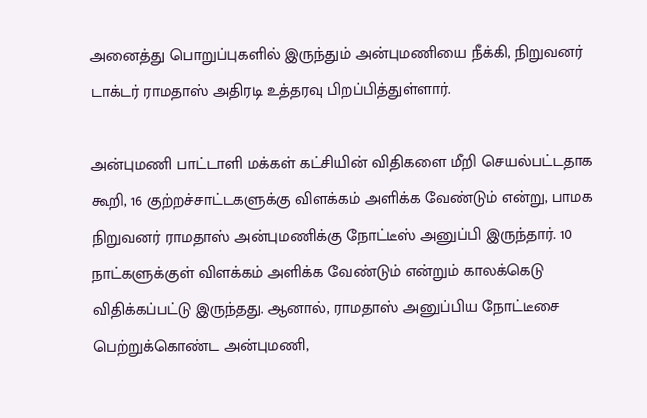அனைத்து பொறுப்புகளில் இருந்தும் அன்புமணியை நீக்கி, நிறுவனர் டாக்டர் ராமதாஸ் அதிரடி உத்தரவு பிறப்பித்துள்ளார்.

அன்புமணி பாட்டாளி மக்கள் கட்சியின் விதிகளை மீறி செயல்பட்டதாக கூறி, 16 குற்றச்சாட்டகளுக்கு விளக்கம் அளிக்க வேண்டும் என்று, பாமக நிறுவனர் ராமதாஸ் அன்புமணிக்கு நோட்டீஸ் அனுப்பி இருந்தார். 10 நாட்களுக்குள் விளக்கம் அளிக்க வேண்டும் என்றும் காலக்கெடு விதிக்கப்பட்டு இருந்தது. ஆனால், ராமதாஸ் அனுப்பிய நோட்டீசை பெற்றுக்கொண்ட அன்புமணி,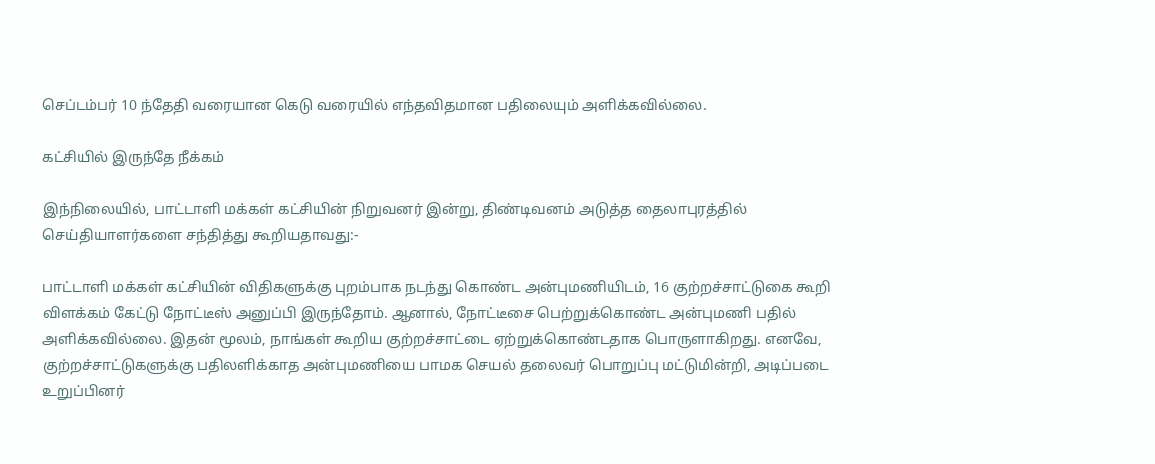செப்டம்பர் 10 ந்தேதி வரையான கெடு வரையில் எந்தவிதமான பதிலையும் அளிக்கவில்லை.

கட்சியில் இருந்தே நீக்கம்

இந்நிலையில், பாட்டாளி மக்கள் கட்சியின் நிறுவனர் இன்று, திண்டிவனம் அடுத்த தைலாபுரத்தில் செய்தியாளர்களை சந்தித்து கூறியதாவது:-

பாட்டாளி மக்கள் கட்சியின் விதிகளுக்கு புறம்பாக நடந்து கொண்ட அன்புமணியிடம், 16 குற்றச்சாட்டுகை கூறி விளக்கம் கேட்டு நோட்டீஸ் அனுப்பி இருந்தோம். ஆனால், நோட்டீசை பெற்றுக்கொண்ட அன்புமணி பதில் அளிக்கவில்லை. இதன் மூலம், நாங்கள் கூறிய குற்றச்சாட்டை ஏற்றுக்கொண்டதாக பொருளாகிறது. எனவே, குற்றச்சாட்டுகளுக்கு பதிலளிக்காத அன்புமணியை பாமக செயல் தலைவர் பொறுப்பு மட்டுமின்றி, அடிப்படை உறுப்பினர்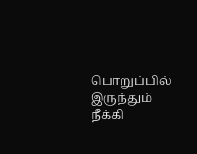பொறுப்பில் இருந்தும் நீக்கி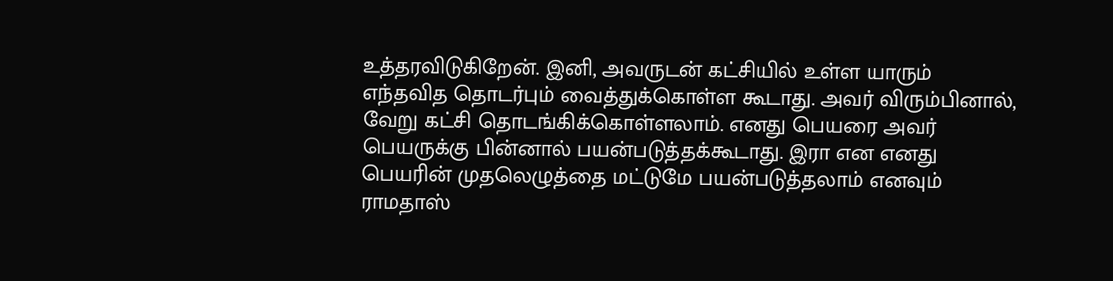உத்தரவிடுகிறேன். இனி, அவருடன் கட்சியில் உள்ள யாரும் எந்தவித தொடர்பும் வைத்துக்கொள்ள கூடாது. அவர் விரும்பினால், வேறு கட்சி தொடங்கிக்கொள்ளலாம். எனது பெயரை அவர் பெயருக்கு பின்னால் பயன்படுத்தக்கூடாது. இரா என எனது பெயரின் முதலெழுத்தை மட்டுமே பயன்படுத்தலாம் எனவும் ராமதாஸ்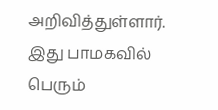அறிவித்துள்ளார். இது பாமகவில் பெரும்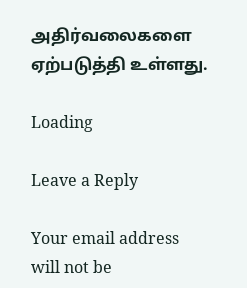அதிர்வலைகளை ஏற்படுத்தி உள்ளது.

Loading

Leave a Reply

Your email address will not be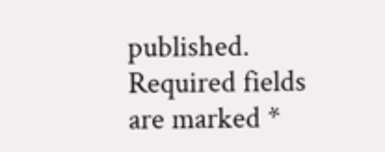published. Required fields are marked *